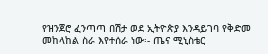የዝንጀሮ ፈንጣጣ በሽታ ወደ ኢትዮጵያ እንዳይገባ የቅድመ መከላከል ስራ እየተሰራ ነው፡- ጤና ሚኒስቴር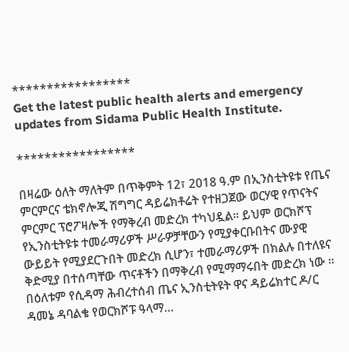*****************
Get the latest public health alerts and emergency updates from Sidama Public Health Institute.

*****************

በዛሬው ዕለት ማለትም በጥቅምት 12፣ 2018 ዓ.ም በኢንስቲትዩቱ የጤና ምርምርና ቴክኖሎጂ ሽግግር ዳይሬክቶሬት የተዘጋጀው ወርሃዊ የጥናትና ምርምር ፕሮፖዛሎች የማቅረብ መድረክ ተካህዷል፡፡ ይህም ወርክሾፕ የኢንስቲትዩቱ ተመራማሪዎች ሥራዎቻቸውን የሚያቀርቡበትና ሙያዊ ውይይት የሚያደርጉበት መድረክ ሲሆን፣ ተመራማሪዎች በክልሉ በተለዩና ቅድሚያ በተሰጣቸው ጥናቶችን በማቅረብ የሚማማሩበት መድረክ ነው ፡፡ በዕለቱም የሲዳማ ሕብረተሰብ ጤና ኢንስቲትዩት ዋና ዳይሬክተር ዶ/ር ዳመኔ ዳባልቄ የወርክሾፑ ዓላማ…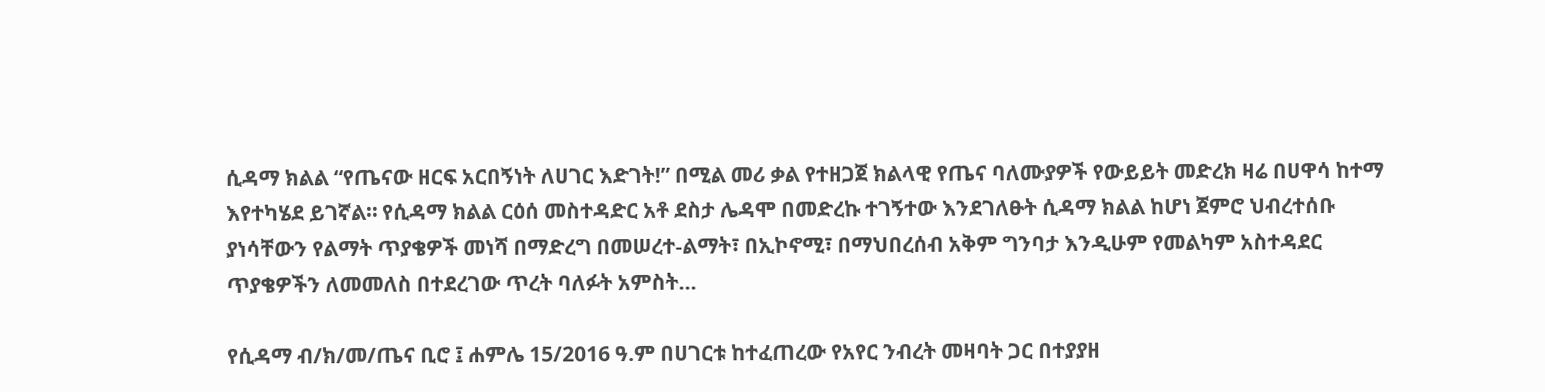ሲዳማ ክልል “የጤናው ዘርፍ አርበኝነት ለሀገር እድገት!” በሚል መሪ ቃል የተዘጋጀ ክልላዊ የጤና ባለሙያዎች የውይይት መድረክ ዛሬ በሀዋሳ ከተማ እየተካሄደ ይገኛል። የሲዳማ ክልል ርዕሰ መስተዳድር አቶ ደስታ ሌዳሞ በመድረኩ ተገኝተው እንደገለፁት ሲዳማ ክልል ከሆነ ጀምሮ ህብረተሰቡ ያነሳቸውን የልማት ጥያቄዎች መነሻ በማድረግ በመሠረተ-ልማት፣ በኢኮኖሚ፣ በማህበረሰብ አቅም ግንባታ እንዲሁም የመልካም አስተዳደር ጥያቄዎችን ለመመለስ በተደረገው ጥረት ባለፉት አምስት…

የሲዳማ ብ/ክ/መ/ጤና ቢሮ ፤ ሐምሌ 15/2016 ዓ.ም በሀገርቱ ከተፈጠረው የአየር ንብረት መዛባት ጋር በተያያዘ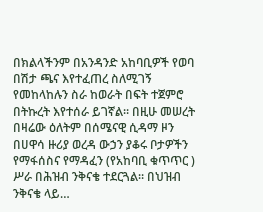በክልላችንም በአንዳንድ አከባቢዎች የወባ በሽታ ጫና እየተፈጠረ ስለሚገኝ የመከላከሉን ስራ ከወራት በፍት ተጀምሮ በትኩረት እየተሰራ ይገኛል። በዚሁ መሠረት በዛሬው ዕለትም በሰሜናዊ ሲዳማ ዞን በሀዋሳ ዙሪያ ወረዳ ውኃን ያቆሩ ቦታዎችን የማፋሰስና የማዳፈን (የአከባቢ ቁጥጥር ) ሥራ በሕዝብ ንቅናቄ ተደርጓል። በህዝብ ንቅናቄ ላይ…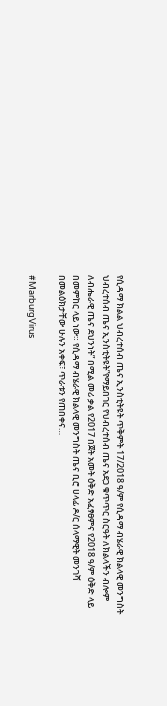የሲዳማ ክልል ህብረተሰብ ጤና ኢንስቲትዩት ጥቅምት 17/2018 ዓ/ም የሲዳማ ብሄራዊ ክልላዊ መንግስት ህብረተሰብ ጤና ኢንስቲትዩት”የማይበገር የህብረተሰብ ጤና አደጋ ቁጥጥር ስርዓት ለክልላችን ብሎም ለብሔራዊ ጤና ደህንነት” በሚል መሪ ቃል የ2017 በጀት አመት ዕቅድ አፈፃፀምና የ2018 ዓ/ም ዕቅድ ላይ በመምከር ላይ ነው። የሲዳማ ብሄራዊ ክልላዊ መንግስት ጤና ቢሮ ሀላፊ ዶ/ር ሰላማዊት መንገሻ በመልዕክታቸው ሁሉን አቀፍ፣ ጥራቱን የጠበቀና…

#MarburgVirus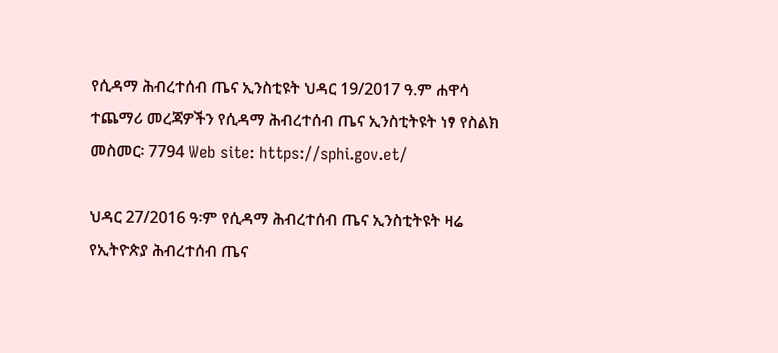የሲዳማ ሕብረተሰብ ጤና ኢንስቲዩት ህዳር 19/2017 ዓ.ም ሐዋሳ ተጨማሪ መረጃዎችን የሲዳማ ሕብረተሰብ ጤና ኢንስቲትዩት ነፃ የስልክ መስመር፡ 7794 Web site: https://sphi.gov.et/

ህዳር 27/2016 ዓ፡ም የሲዳማ ሕብረተሰብ ጤና ኢንስቲትዩት ዛሬ የኢትዮጵያ ሕብረተሰብ ጤና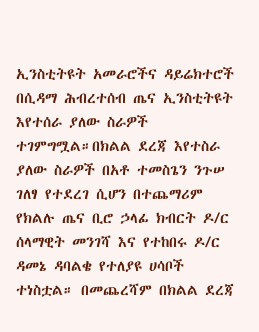ኢንስቲትዩት አመራሮችና ዳይሬክተሮች በሲዳማ ሕብረተሰብ ጤና ኢንስቲትዩት እየተሰራ ያለው ስራዎች ተገምግሟል።በክልል ደረጃ እየተስራ ያለው ስራዎች በአቶ ተመስጌን ንጉሠ ገለፃ የተደረገ ሲሆን በተጨማሪም የክልሉ ጤና ቢሮ ኃላፊ ክብርት ዶ/ር ሰላማዊት መንገሻ እና የተከበሩ ዶ/ር ዳመኔ ዳባልቄ የተለያዩ ሀሳቦች ተነስቷል። በመጨረሻም በክልል ደረጃ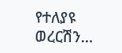የተለያዩ ወረርሽን…